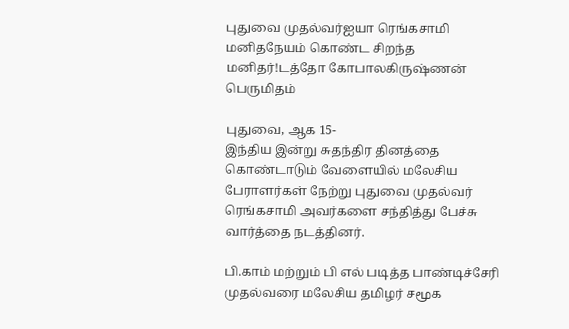புதுவை முதல்வர்ஐயா ரெங்கசாமி மனிதநேயம் கொண்ட சிறந்த மனிதர்!டத்தோ கோபாலகிருஷ்ணன் பெருமிதம்

புதுவை, ஆக 15-
இந்திய இன்று சுதந்திர தினத்தை கொண்டாடும் வேளையில் மலேசிய பேராளர்கள் நேற்று புதுவை முதல்வர் ரெங்கசாமி அவர்களை சந்தித்து பேச்சு வார்த்தை நடத்தினர்.

பி.காம் மற்றும் பி எல் படித்த பாண்டிச்சேரி முதல்வரை மலேசிய தமிழர் சமூக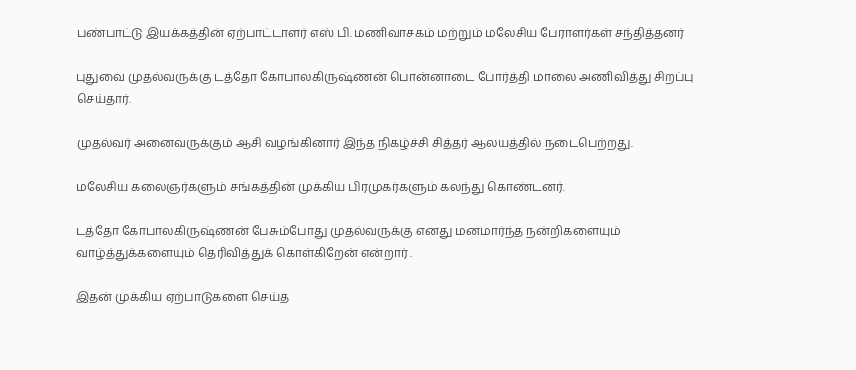பண்பாட்டு இயக்கத்தின் ஏற்பாட்டாளர் எஸ் பி. மணிவாசகம் மற்றும் மலேசிய பேராளர்கள் சந்தித்தனர்

புதுவை முதல்வருக்கு டத்தோ கோபாலகிருஷ்ணன் பொன்னாடை போர்த்தி மாலை அணிவித்து சிறப்பு செய்தார்.

முதல்வர் அனைவருக்கும் ஆசி வழங்கினார் இந்த நிகழ்ச்சி சித்தர் ஆலயத்தில் நடைபெற்றது.

மலேசிய கலைஞர்களும் சங்கத்தின் முக்கிய பிரமுகர்களும் கலந்து கொண்டனர்.

டத்தோ கோபாலகிருஷ்ணன் பேசும்போது முதல்வருக்கு எனது மனமார்ந்த நன்றிகளையும் வாழ்த்துக்களையும் தெரிவித்துக் கொள்கிறேன் என்றார் .

இதன் முக்கிய ஏற்பாடுகளை செய்த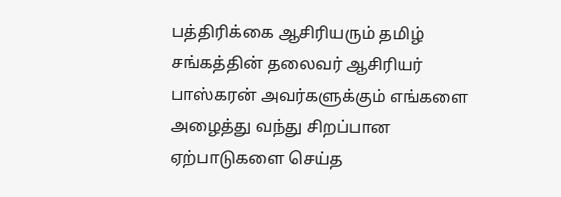பத்திரிக்கை ஆசிரியரும் தமிழ் சங்கத்தின் தலைவர் ஆசிரியர் பாஸ்கரன் அவர்களுக்கும் எங்களை அழைத்து வந்து சிறப்பான ஏற்பாடுகளை செய்த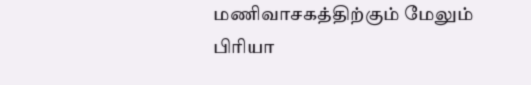மணிவாசகத்திற்கும் மேலும் பிரியா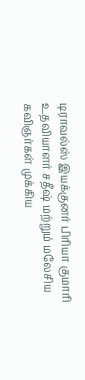டிராவல்ஸ் இயக்குனர் பிரியா குமாரி உதவியாளர் சதீஷ் மற்றும் மலேசிய கவிஞர்கள் முக்கிய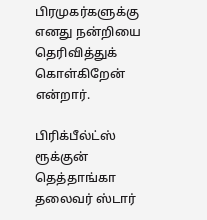பிரமுகர்களுக்கு எனது நன்றியை தெரிவித்துக் கொள்கிறேன் என்றார்.

பிரிக்பீல்ட்ஸ் ரூக்குன் தெத்தாங்கா தலைவர் ஸ்டார்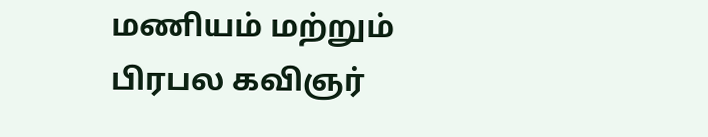மணியம் மற்றும் பிரபல கவிஞர்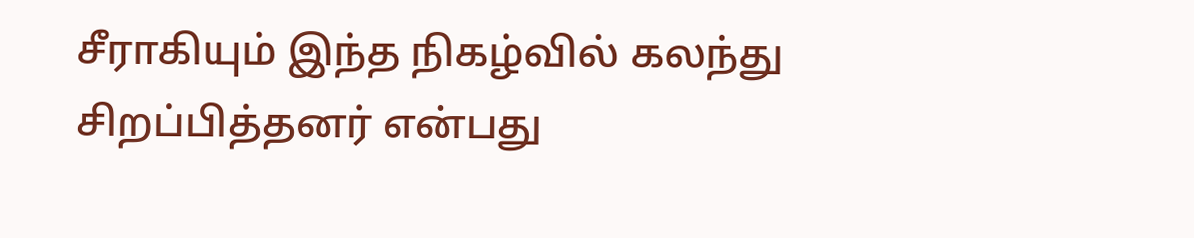சீராகியும் இந்த நிகழ்வில் கலந்து சிறப்பித்தனர் என்பது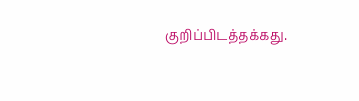குறிப்பிடத்தக்கது.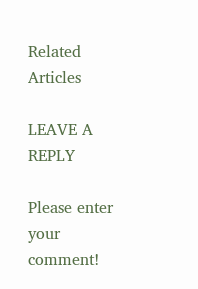Related Articles

LEAVE A REPLY

Please enter your comment!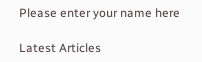Please enter your name here

Latest Articles